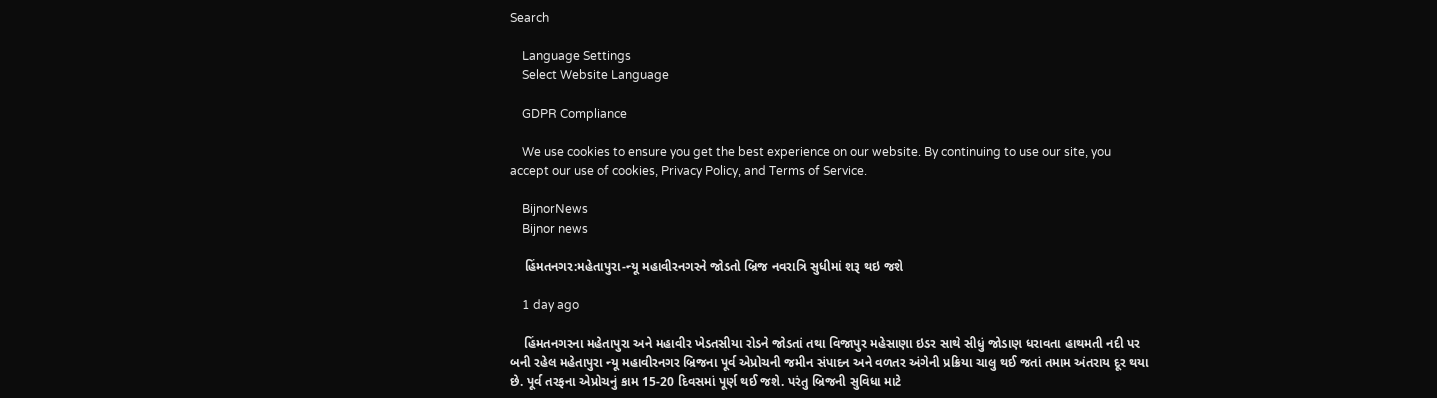Search

    Language Settings
    Select Website Language

    GDPR Compliance

    We use cookies to ensure you get the best experience on our website. By continuing to use our site, you accept our use of cookies, Privacy Policy, and Terms of Service.

    BijnorNews
    Bijnor news

    હિંમતનગર:મહેતાપુરા-ન્યૂ મહાવીરનગરને જોડતો બ્રિજ નવરાત્રિ સુધીમાં શરૂ થઇ જશે

    1 day ago

    હિંમતનગરના મહેતાપુરા અને મહાવીર ખેડતસીયા રોડને જોડતાં તથા વિજાપુર મહેસાણા ઇડર સાથે સીધું જોડાણ ધરાવતા હાથમતી નદી પર બની રહેલ મહેતાપુરા ન્યૂ મહાવીરનગર બ્રિજના પૂર્વ એપ્રોચની જમીન સંપાદન અને વળતર અંગેની પ્રક્રિયા ચાલુ થઈ જતાં તમામ અંતરાય દૂર થયા છે. પૂર્વ તરફના એપ્રોચનું કામ 15-20 દિવસમાં પૂર્ણ થઈ જશે. પરંતુ બ્રિજની સુવિધા માટે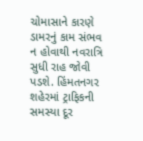ચોમાસાને કારણે ડામરનું કામ સંભવ ન હોવાથી નવરાત્રિ સુધી રાહ જોવી પડશે. હિંમતનગર શહેરમાં ટ્રાફિકની સમસ્યા દૂર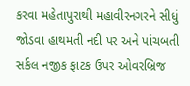કરવા મહેતાપુરાથી મહાવીરનગરને સીધું જોડવા હાથમતી નદી પર અને પાંચબતી સર્કલ નજીક ફાટક ઉપર ઓવરબ્રિજ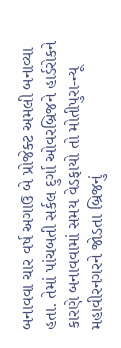બનાવવા ચાર વર્ષ અગાઉ બે પ્રોજેક્ટ અમલી બનાવ્યા હતા. તેમાં પાંચબતી સર્કલ દુર્ગા ઓવરબ્રિજને હાર્ડરોકને કારણે બનાવવામાં સમય વેડફાયો તો મોતીપુરા-ન્યૂ મહાવીરનગરને જોડતા બ્રિજનું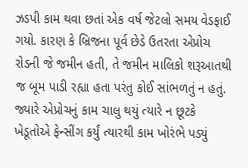ઝડપી કામ થવા છતાં એક વર્ષ જેટલો સમય વેડફાઈ ગયો. કારણ કે બ્રિજના પૂર્વ છેડે ઉતરતા એપ્રોચ રોડની જે જમીન હતી, તે જમીન માલિકો શરૂઆતથી જ બૂમ પાડી રહ્યા હતા પરંતુ કોઈ સાંભળતું ન હતું. જ્યારે એપ્રોચનું કામ ચાલુ થયું ત્યારે ન છૂટકે ખેડૂતોએ ફેન્સીંગ કર્યું ત્યારથી કામ ખોરંભે પડ્યું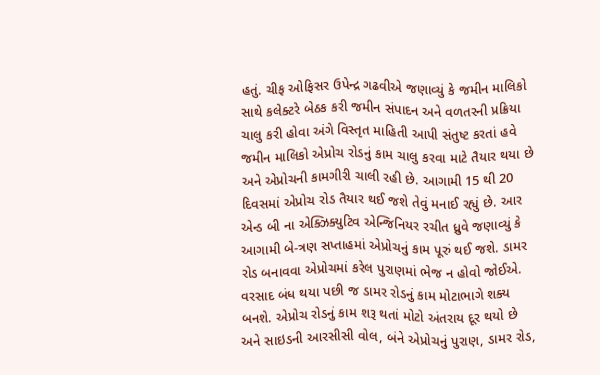હતું. ચીફ ઓફિસર ઉપેન્દ્ર ગઢવીએ જણાવ્યું કે જમીન માલિકો સાથે કલેક્ટરે બેઠક કરી જમીન સંપાદન અને વળતરની પ્રક્રિયા ચાલુ કરી હોવા અંગે વિસ્તૃત માહિતી આપી સંતુષ્ટ કરતાં હવે જમીન માલિકો એપ્રોચ રોડનું કામ ચાલુ કરવા માટે તૈયાર થયા છે અને એપ્રોચની કામગીરી ચાલી રહી છે. આગામી 15 થી 20 દિવસમાં એપ્રોચ રોડ તૈયાર થઈ જશે તેવું મનાઈ રહ્યું છે. આર એન્ડ બી ના એક્ઝિક્યુટિવ એન્જિનિયર રચીત ધ્રુવે જણાવ્યું કે આગામી બે-ત્રણ સપ્તાહમાં એપ્રોચનું કામ પૂરું થઈ જશે. ડામર રોડ બનાવવા એપ્રોચમાં કરેલ પુરાણમાં ભેજ ન હોવો જોઈએ. વરસાદ બંધ થયા પછી જ ડામર રોડનું કામ મોટાભાગે શક્ય બનશે. એપ્રોચ રોડનું કામ શરૂ થતાં મોટો અંતરાય દૂર થયો છે અને સાઇડની આરસીસી વોલ, બંને એપ્રોચનું પુરાણ, ડામર રોડ,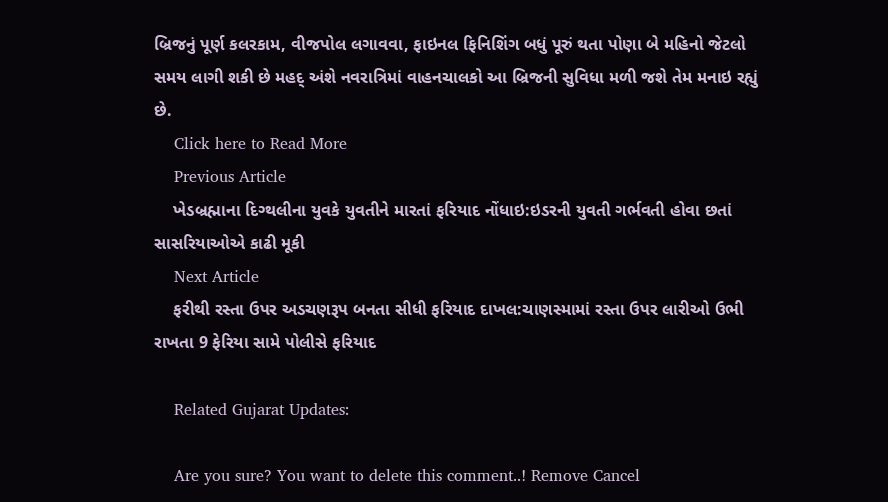બ્રિજનું પૂર્ણ કલરકામ, વીજપોલ લગાવવા, ફાઇનલ ફિનિશિંગ બધું પૂરું થતા પોણા બે મહિનો જેટલો સમય લાગી શકી છે મહદ્ અંશે નવરાત્રિમાં વાહનચાલકો આ બ્રિજની સુવિધા મળી જશે તેમ મનાઇ રહ્યું છે.
    Click here to Read More
    Previous Article
    ખેડબ્રહ્માના દિગ્થલીના યુવકે યુવતીને મારતાં ફરિયાદ નોંધાઇ:ઇડરની યુવતી ગર્ભવતી હોવા છતાં સાસરિયાઓએ કાઢી મૂકી
    Next Article
    ફરીથી રસ્તા ઉપર અડચણરૂપ બનતા સીધી ફરિયાદ દાખલ:ચાણસ્મામાં રસ્તા ઉપર લારીઓ ઉભી રાખતા 9 ફેરિયા સામે પોલીસે ફરિયાદ

    Related Gujarat Updates:

    Are you sure? You want to delete this comment..! Remove Cancel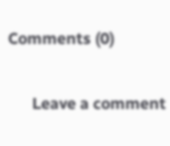Comments (0)

      Leave a comment